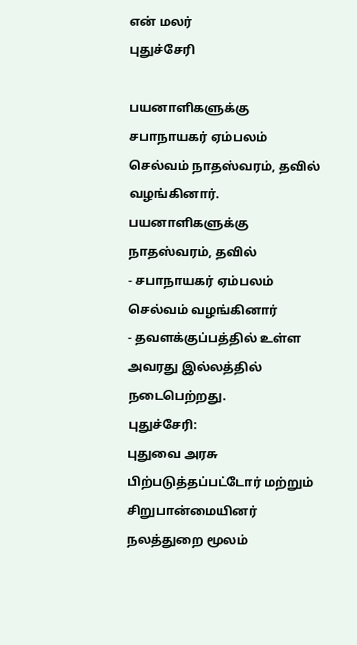என் மலர்
புதுச்சேரி

பயனாளிகளுக்கு சபாநாயகர் ஏம்பலம் செல்வம் நாதஸ்வரம், தவில் வழங்கினார்.
பயனாளிகளுக்கு நாதஸ்வரம், தவில்
- சபாநாயகர் ஏம்பலம் செல்வம் வழங்கினார்
- தவளக்குப்பத்தில் உள்ள அவரது இல்லத்தில் நடைபெற்றது.
புதுச்சேரி:
புதுவை அரசு பிற்படுத்தப்பட்டோர் மற்றும் சிறுபான்மையினர் நலத்துறை மூலம்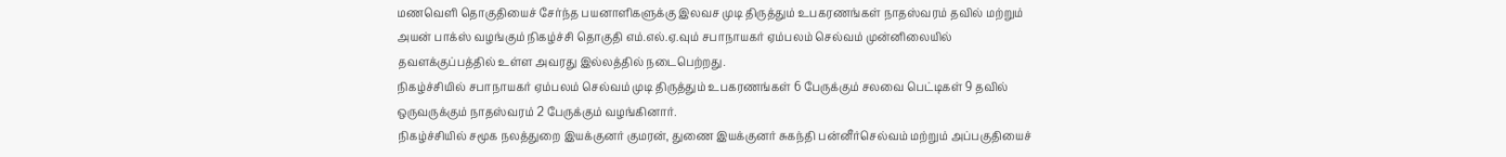மணவெளி தொகுதியைச் சேர்ந்த பயனாளிகளுக்கு இலவச முடி திருத்தும் உபகரணங்கள் நாதஸ்வரம் தவில் மற்றும் அயன் பாக்ஸ் வழங்கும் நிகழ்ச்சி தொகுதி எம்.எல்.ஏ.வும் சபாநாயகர் ஏம்பலம் செல்வம் முன்னிலையில் தவளக்குப்பத்தில் உள்ள அவரது இல்லத்தில் நடைபெற்றது.
நிகழ்ச்சியில் சபாநாயகர் ஏம்பலம் செல்வம் முடி திருத்தும் உபகரணங்கள் 6 பேருக்கும் சலவை பெட்டிகள் 9 தவில் ஒருவருக்கும் நாதஸ்வரம் 2 பேருக்கும் வழங்கினார்.
நிகழ்ச்சியில் சமூக நலத்துறை இயக்குனர் குமரன், துணை இயக்குனர் சுகந்தி பன்னீர்செல்வம் மற்றும் அப்பகுதியைச்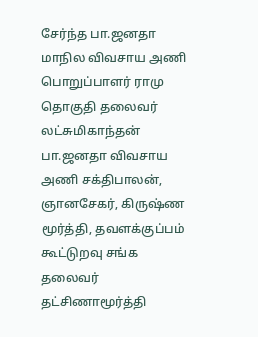சேர்ந்த பா.ஜனதா மாநில விவசாய அணி பொறுப்பாளர் ராமு தொகுதி தலைவர் லட்சுமிகாந்தன் பா.ஜனதா விவசாய அணி சக்திபாலன், ஞானசேகர், கிருஷ்ண மூர்த்தி, தவளக்குப்பம் கூட்டுறவு சங்க தலைவர் தட்சிணாமூர்த்தி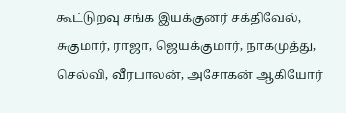கூட்டுறவு சங்க இயக்குனர் சக்திவேல், சுகுமார், ராஜா, ஜெயக்குமார், நாகமுத்து, செல்வி, வீரபாலன், அசோகன் ஆகியோர்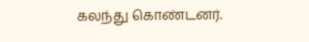கலந்து கொண்டனர்.